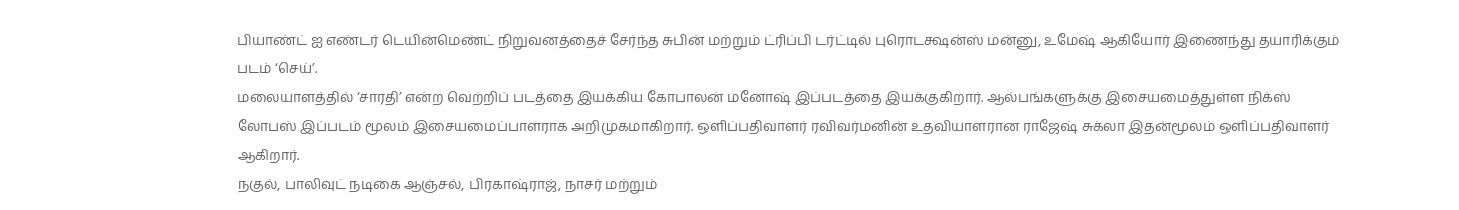பியாண்ட் ஐ எண்டர் டெயின்மெண்ட் நிறுவனத்தைச் சேர்ந்த சுபின் மற்றும் ட்ரிப்பி டர்ட்டில் புரொடக்ஷன்ஸ் மன்னு, உமேஷ் ஆகியோர் இணைந்து தயாரிக்கும் படம் ‘செய்’.
மலையாளத்தில் ‘சாரதி’ என்ற வெற்றிப் படத்தை இயக்கிய கோபாலன் மனோஷ் இப்படத்தை இயக்குகிறார். ஆல்பங்களுக்கு இசையமைத்துள்ள நிக்ஸ் லோபஸ் இப்படம் மூலம் இசையமைப்பாளராக அறிமுகமாகிறார். ஒளிப்பதிவாளர் ரவிவர்மனின் உதவியாளரான ராஜேஷ் சுக்லா இதன்மூலம் ஒளிப்பதிவாளர் ஆகிறார்.
நகுல், பாலிவுட் நடிகை ஆஞ்சல், பிரகாஷ்ராஜ், நாசர் மற்றும்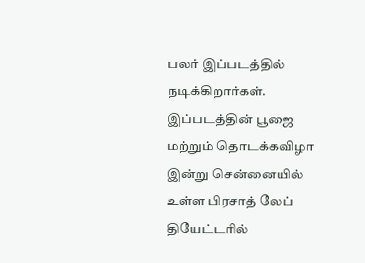பலர் இப்படத்தில் நடிக்கிறார்கள்.
இப்படத்தின் பூஜை மற்றும் தொடக்கவிழா இன்று சென்னையில் உள்ள பிரசாத் லேப் தியேட்டரில்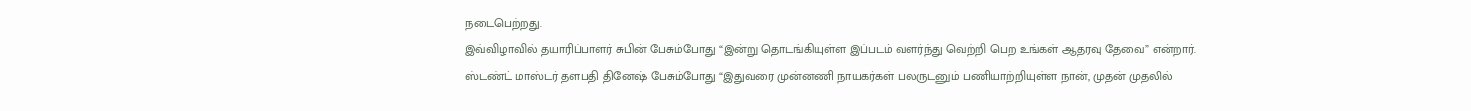நடைபெற்றது.
இவ்விழாவில் தயாரிப்பாளர் சுபின் பேசும்போது “இன்று தொடங்கியுள்ள இப்படம் வளர்ந்து வெற்றி பெற உங்கள் ஆதரவு தேவை” என்றார்.
ஸ்டண்ட் மாஸ்டர் தளபதி தினேஷ் பேசும்போது “இதுவரை முன்னணி நாயகர்கள் பலருடனும் பணியாற்றியுள்ள நான், முதன் முதலில்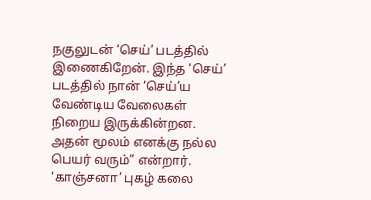நகுலுடன் ‘செய்’ படத்தில் இணைகிறேன். இந்த ‘செய்’ படத்தில் நான் ‘செய்’ய வேண்டிய வேலைகள் நிறைய இருக்கின்றன. அதன் மூலம் எனக்கு நல்ல பெயர் வரும்” என்றார்.
‘காஞ்சனா’ புகழ் கலை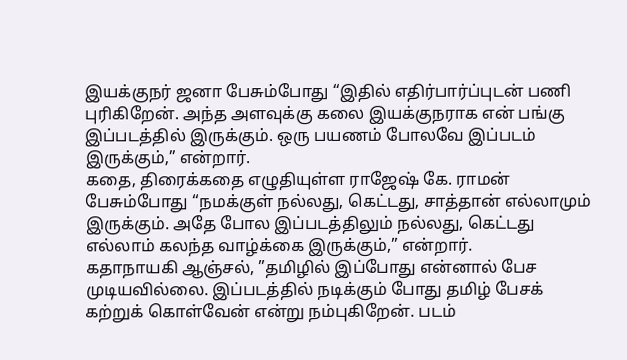இயக்குநர் ஜனா பேசும்போது “இதில் எதிர்பார்ப்புடன் பணி புரிகிறேன். அந்த அளவுக்கு கலை இயக்குநராக என் பங்கு இப்படத்தில் இருக்கும். ஒரு பயணம் போலவே இப்படம் இருக்கும்,” என்றார்.
கதை, திரைக்கதை எழுதியுள்ள ராஜேஷ் கே. ராமன் பேசும்போது “நமக்குள் நல்லது, கெட்டது, சாத்தான் எல்லாமும் இருக்கும். அதே போல இப்படத்திலும் நல்லது, கெட்டது எல்லாம் கலந்த வாழ்க்கை இருக்கும்,” என்றார்.
கதாநாயகி ஆஞ்சல், ”தமிழில் இப்போது என்னால் பேச முடியவில்லை. இப்படத்தில் நடிக்கும் போது தமிழ் பேசக் கற்றுக் கொள்வேன் என்று நம்புகிறேன். படம்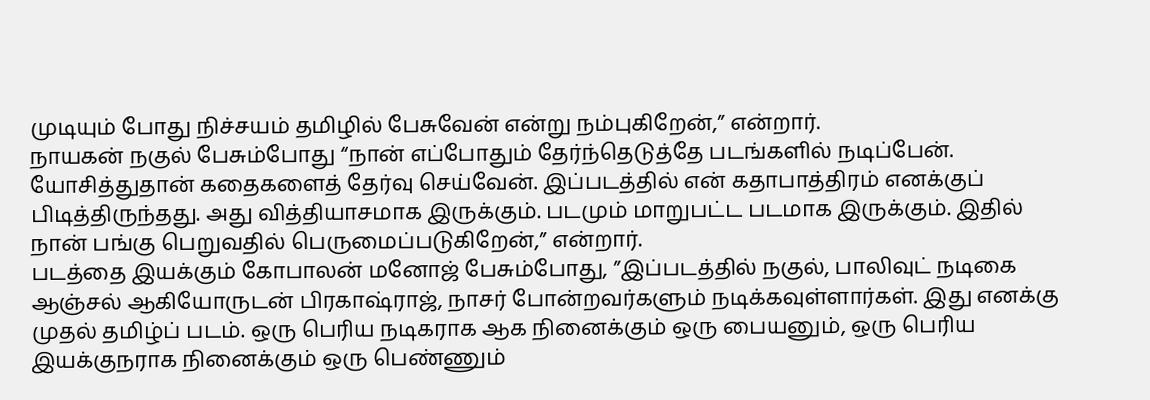முடியும் போது நிச்சயம் தமிழில் பேசுவேன் என்று நம்புகிறேன்,” என்றார்.
நாயகன் நகுல் பேசும்போது “நான் எப்போதும் தேர்ந்தெடுத்தே படங்களில் நடிப்பேன். யோசித்துதான் கதைகளைத் தேர்வு செய்வேன். இப்படத்தில் என் கதாபாத்திரம் எனக்குப் பிடித்திருந்தது. அது வித்தியாசமாக இருக்கும். படமும் மாறுபட்ட படமாக இருக்கும். இதில் நான் பங்கு பெறுவதில் பெருமைப்படுகிறேன்,” என்றார்.
படத்தை இயக்கும் கோபாலன் மனோஜ் பேசும்போது, ”இப்படத்தில் நகுல், பாலிவுட் நடிகை ஆஞ்சல் ஆகியோருடன் பிரகாஷ்ராஜ், நாசர் போன்றவர்களும் நடிக்கவுள்ளார்கள். இது எனக்கு முதல் தமிழ்ப் படம். ஒரு பெரிய நடிகராக ஆக நினைக்கும் ஒரு பையனும், ஒரு பெரிய இயக்குநராக நினைக்கும் ஒரு பெண்ணும்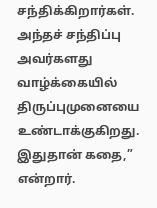சந்திக்கிறார்கள். அந்தச் சந்திப்பு அவர்களது வாழ்க்கையில் திருப்புமுனையை உண்டாக்குகிறது. இதுதான் கதை,” என்றார்.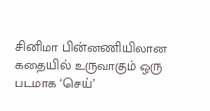சினிமா பின்னணியிலான கதையில் உருவாகும் ஒரு படமாக ‘செய்’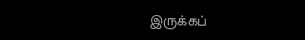இருக்கப்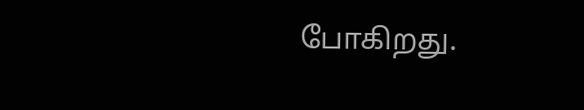போகிறது.